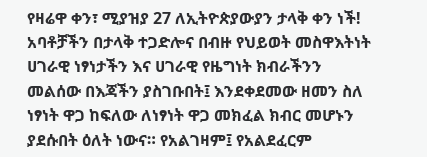የዛሬዋ ቀን፣ ሚያዝያ 27 ለኢትዮጵያውያን ታላቅ ቀን ነች! አባቶቻችን በታላቅ ተጋድሎና በብዙ የህይወት መስዋእትነት ሀገራዊ ነፃነታችን እና ሀገራዊ የዜግነት ክብራችንን መልሰው በእጃችን ያስገቡበት፤ እንደቀደመው ዘመን ስለ ነፃነት ዋጋ ከፍለው ለነፃነት ዋጋ መክፈል ክብር መሆኑን ያደሱበት ዕለት ነውና። የአልገዛም፤ የአልደፈርም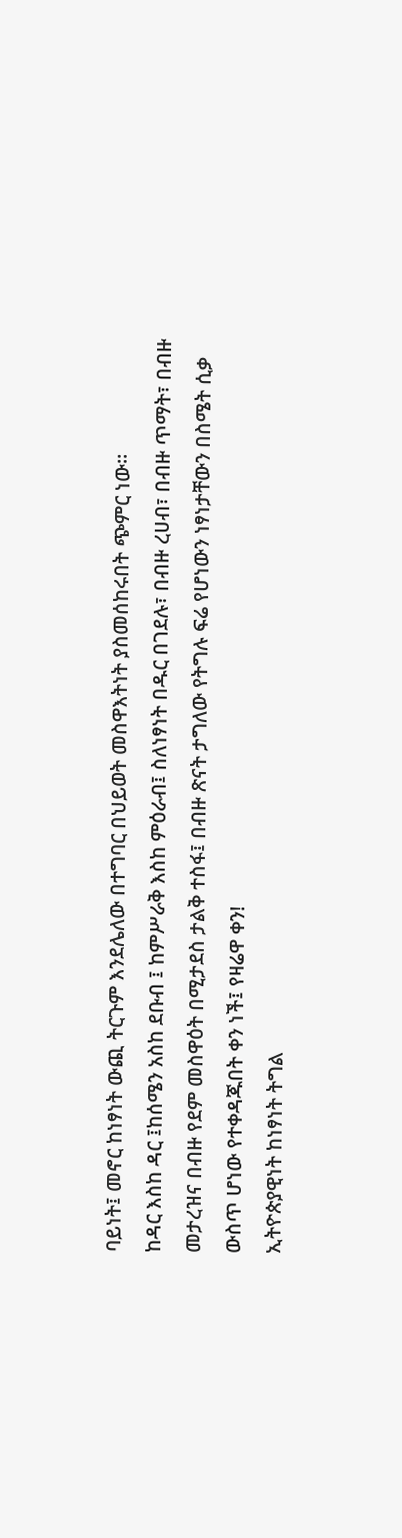ባይነት፤ መኖር ከነፃነት ውጪ ትርጉም እንደሌለው በተግባር በህይወት መስዋእትነት ያስመሰከሩበት ጭምር ነው።
ከዳር እስከ ዳር ፤ከሰሜን አስከ ደቡብ ፤ ከምሥራቅ እስከ ምዕራብ፤ ስለነፃነት በዱር በገደሉ፣ በብዙ ረሀብ፣ በብዙ ጥማት፣ በብዙ መታረዝና በብዙ የደም መስዋዕት በሚታደስ ታልቅ ተስፋ፤ በብዙ ጽናት ታግለው የትግሉ ፍሬ የሆነውን ነፃነታቸውን በስሜት ሲቃ ውስጥ ሆነው የተቀዳጁበት ቀን ነች፤ የዛሬዋ ቀን!
ኢትዮጵያዊነት ከነፃነት ትግል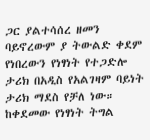ጋር ያልተሳሰረ ዘመን ባይኖረውም ያ ትውልድ ቀደም የነበረውን የነፃነት የተጋድሎ ታሪክ በአዲስ የአልገዛም ባይነት ታሪክ ማደስ የቻለ ነው። ከቀደመው የነፃነት ትግል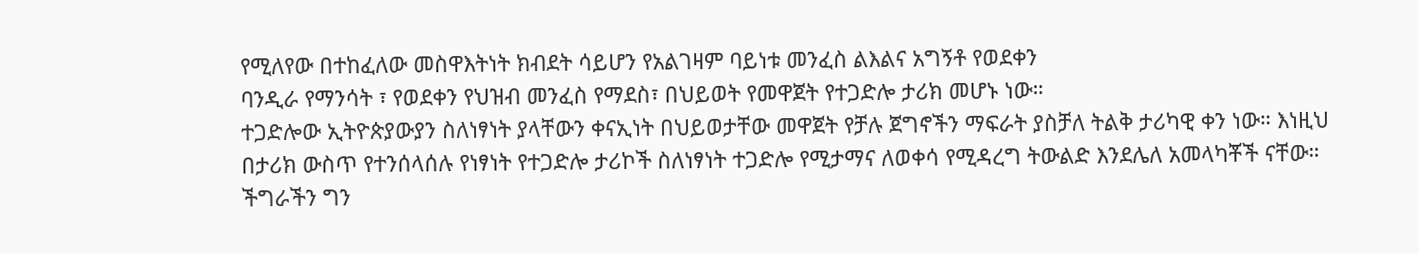የሚለየው በተከፈለው መስዋእትነት ክብደት ሳይሆን የአልገዛም ባይነቱ መንፈስ ልእልና አግኝቶ የወደቀን
ባንዲራ የማንሳት ፣ የወደቀን የህዝብ መንፈስ የማደስ፣ በህይወት የመዋጀት የተጋድሎ ታሪክ መሆኑ ነው።
ተጋድሎው ኢትዮጵያውያን ስለነፃነት ያላቸውን ቀናኢነት በህይወታቸው መዋጀት የቻሉ ጀግኖችን ማፍራት ያስቻለ ትልቅ ታሪካዊ ቀን ነው። እነዚህ በታሪክ ውስጥ የተንሰላሰሉ የነፃነት የተጋድሎ ታሪኮች ስለነፃነት ተጋድሎ የሚታማና ለወቀሳ የሚዳረግ ትውልድ እንደሌለ አመላካቾች ናቸው።
ችግራችን ግን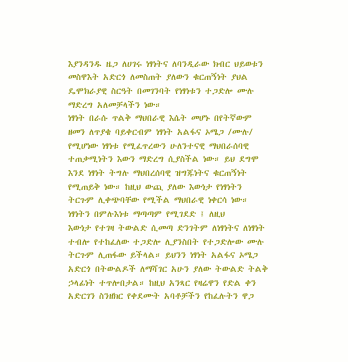እያንዳንዱ ዜጋ ለሀገሩ ነፃነትና ለባንዲራው ክብር ህይወቱን መስዋእት አድርጎ ለመስጠት ያለውን ቁርጠኝነት ያህል ዴሞክራያዊ ስርዓት በመገንባት የነፃነቱን ተጋድሎ ሙሉ ማድረግ አለመቻላችን ነው።
ነፃነት በራሱ ጥልቅ ማህበራዊ እሴት መሆኑ በየትኛውም ዘመን ለጥያቄ ባይቀርብም ነፃነት አልፋና ኦሜጋ /ሙሉ/ የሚሆነው ነፃነቱ የሚፈጥረውን ሁለንተናዊ ማህበራሰባዊ ተጠቃሚነትን እውን ማድረግ ሲያስችል ነው። ይህ ደግሞ እንደ ነፃነት ትግሉ ማህበረሰባዊ ዝግጁነትና ቁርጠኝነት የሚጠይቅ ነው። ከዚህ ውጪ ያለው እውነታ የነፃነትን ትርጉም ሊቀጭባቸው የሚችል ማህበራዊ ነቀርሳ ነው።
ነፃነትን በምሉእነቱ ማጣጣም የሚገደድ ፤ ለዚህ
እውነታ የተገዛ ትውልድ ሲመጣ ድንገትም ለነፃነትና ለነፃነት ተብሎ የተከፈለው ተጋድሎ ሊያንስበት የተጋድሎው ሙሉ ትርጉም ሊጠፋው ይችላል። ይህንን ነፃነት አልፋና ኦሜጋ አድርጎ በትውልዶች ለማሻገር አሁን ያለው ትውልድ ትልቅ ኃላፊነት ተጥሎበታል። ከዚህ አንጻር የዛሬዋን የድል ቀን አድርገን ስንዘክር የቀደሙት አባቶቻችን የከፈሉትን ዋጋ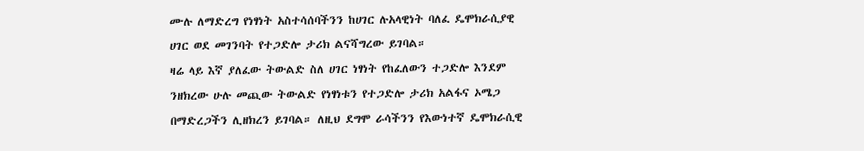ሙሉ ለማድረግ የነፃነት አስተሳሰባችንን ከሀገር ሉአላዊነት ባለፈ ዴሞክራሲያዊ ሀገር ወደ መገንባት የተጋድሎ ታሪክ ልናሻግረው ይገባል።
ዛሬ ላይ እኛ ያለፈው ትውልድ ስለ ሀገር ነፃነት የከፈለውን ተጋድሎ እንደም ንዘክረው ሁሉ መጪው ትውልድ የነፃነቱን የተጋድሎ ታሪክ አልፋና ኦሜጋ በማድረጋችን ሊዘክረን ይገባል። ለዚህ ደግሞ ራሳችንን የእውነተኛ ዴሞክራሲዊ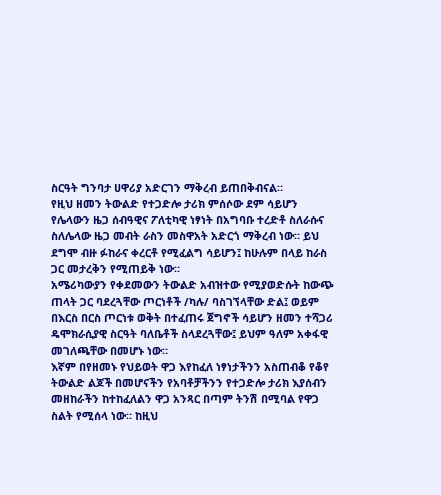ስርዓት ግንባታ ሀዋሪያ አድርገን ማቅረብ ይጠበቅብናል።
የዚህ ዘመን ትውልድ የተጋድሎ ታሪክ ምሰሶው ደም ሳይሆን የሌላውን ዜጋ ሰብዓዊና ፖለቲካዊ ነፃነት በአግባቡ ተረድቶ ስለራሱና ስለሌላው ዜጋ መብት ራስን መስዋአት አድርጎ ማቅረብ ነው። ይህ ደግሞ ብዙ ፉከራና ቀረርቶ የሚፈልግ ሳይሆን፤ ከሁሉም በላይ ከራስ ጋር መታረቅን የሚጠይቅ ነው።
አሜሪካውያን የቀደመውን ትውልድ አብዝተው የሚያወድሱት ከውጭ ጠላት ጋር ባደረጓቸው ጦርነቶች /ካሉ/ ባስገኘላቸው ድል፤ ወይም በእርስ በርስ ጦርነቱ ወቅት በተፈጠሩ ጀግኖች ሳይሆን ዘመን ተሻጋሪ ዴሞክራሲያዊ ስርዓት ባለቤቶች ስላደረጓቸው፤ ይህም ዓለም አቀፋዊ መገለጫቸው በመሆኑ ነው።
እኛም በየዘመኑ የህይወት ዋጋ እየከፈለ ነፃነታችንን አስጠብቆ የቆየ ትውልድ ልጆች በመሆናችን የአባቶቻችንን የተጋድሎ ታሪክ እያሰብን መዘከራችን ከተከፈለልን ዋጋ አንጻር በጣም ትንሽ በሚባል የዋጋ ስልት የሚሰላ ነው። ከዚህ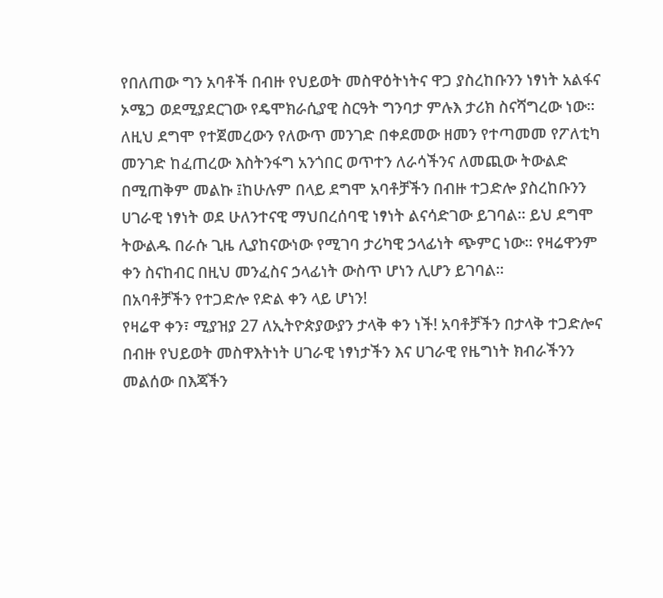የበለጠው ግን አባቶች በብዙ የህይወት መስዋዕትነትና ዋጋ ያስረከቡንን ነፃነት አልፋና ኦሜጋ ወደሚያደርገው የዴሞክራሲያዊ ስርዓት ግንባታ ምሉእ ታሪክ ስናሻግረው ነው።
ለዚህ ደግሞ የተጀመረውን የለውጥ መንገድ በቀደመው ዘመን የተጣመመ የፖለቲካ መንገድ ከፈጠረው እስትንፋግ አንጎበር ወጥተን ለራሳችንና ለመጪው ትውልድ በሚጠቅም መልኩ ፤ከሁሉም በላይ ደግሞ አባቶቻችን በብዙ ተጋድሎ ያስረከቡንን ሀገራዊ ነፃነት ወደ ሁለንተናዊ ማህበረሰባዊ ነፃነት ልናሳድገው ይገባል። ይህ ደግሞ ትውልዱ በራሱ ጊዜ ሊያከናውነው የሚገባ ታሪካዊ ኃላፊነት ጭምር ነው። የዛሬዋንም ቀን ስናከብር በዚህ መንፈስና ኃላፊነት ውስጥ ሆነን ሊሆን ይገባል።
በአባቶቻችን የተጋድሎ የድል ቀን ላይ ሆነን!
የዛሬዋ ቀን፣ ሚያዝያ 27 ለኢትዮጵያውያን ታላቅ ቀን ነች! አባቶቻችን በታላቅ ተጋድሎና በብዙ የህይወት መስዋእትነት ሀገራዊ ነፃነታችን እና ሀገራዊ የዜግነት ክብራችንን መልሰው በእጃችን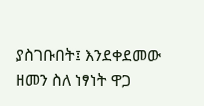ያስገቡበት፤ እንደቀደመው ዘመን ስለ ነፃነት ዋጋ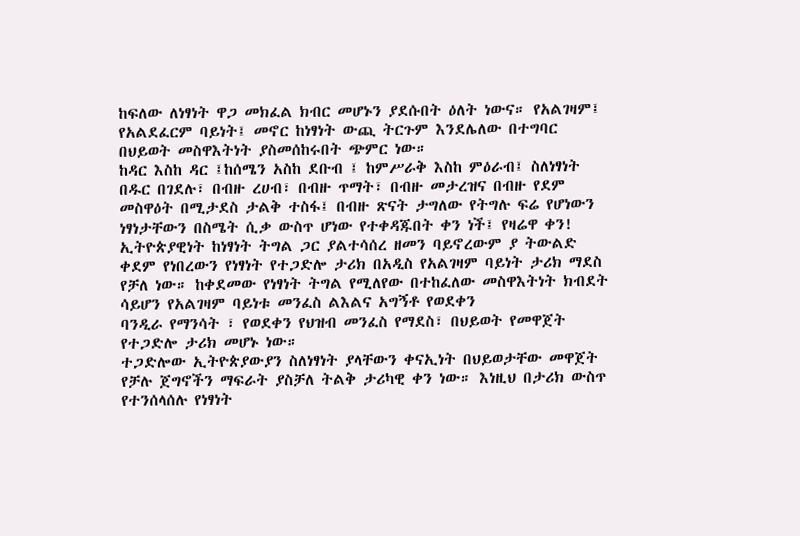ከፍለው ለነፃነት ዋጋ መክፈል ክብር መሆኑን ያደሱበት ዕለት ነውና። የአልገዛም፤ የአልደፈርም ባይነት፤ መኖር ከነፃነት ውጪ ትርጉም እንደሌለው በተግባር በህይወት መስዋእትነት ያስመሰከሩበት ጭምር ነው።
ከዳር እስከ ዳር ፤ከሰሜን አስከ ደቡብ ፤ ከምሥራቅ እስከ ምዕራብ፤ ስለነፃነት በዱር በገደሉ፣ በብዙ ረሀብ፣ በብዙ ጥማት፣ በብዙ መታረዝና በብዙ የደም መስዋዕት በሚታደስ ታልቅ ተስፋ፤ በብዙ ጽናት ታግለው የትግሉ ፍሬ የሆነውን ነፃነታቸውን በስሜት ሲቃ ውስጥ ሆነው የተቀዳጁበት ቀን ነች፤ የዛሬዋ ቀን!
ኢትዮጵያዊነት ከነፃነት ትግል ጋር ያልተሳሰረ ዘመን ባይኖረውም ያ ትውልድ ቀደም የነበረውን የነፃነት የተጋድሎ ታሪክ በአዲስ የአልገዛም ባይነት ታሪክ ማደስ የቻለ ነው። ከቀደመው የነፃነት ትግል የሚለየው በተከፈለው መስዋእትነት ክብደት ሳይሆን የአልገዛም ባይነቱ መንፈስ ልእልና አግኝቶ የወደቀን
ባንዲራ የማንሳት ፣ የወደቀን የህዝብ መንፈስ የማደስ፣ በህይወት የመዋጀት የተጋድሎ ታሪክ መሆኑ ነው።
ተጋድሎው ኢትዮጵያውያን ስለነፃነት ያላቸውን ቀናኢነት በህይወታቸው መዋጀት የቻሉ ጀግኖችን ማፍራት ያስቻለ ትልቅ ታሪካዊ ቀን ነው። እነዚህ በታሪክ ውስጥ የተንሰላሰሉ የነፃነት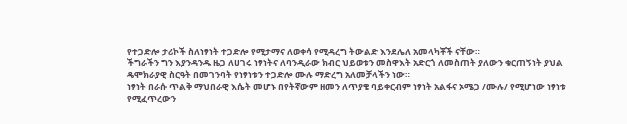የተጋድሎ ታሪኮች ስለነፃነት ተጋድሎ የሚታማና ለወቀሳ የሚዳረግ ትውልድ እንደሌለ አመላካቾች ናቸው።
ችግራችን ግን እያንዳንዱ ዜጋ ለሀገሩ ነፃነትና ለባንዲራው ክብር ህይወቱን መስዋእት አድርጎ ለመስጠት ያለውን ቁርጠኝነት ያህል ዴሞክራያዊ ስርዓት በመገንባት የነፃነቱን ተጋድሎ ሙሉ ማድረግ አለመቻላችን ነው።
ነፃነት በራሱ ጥልቅ ማህበራዊ እሴት መሆኑ በየትኛውም ዘመን ለጥያቄ ባይቀርብም ነፃነት አልፋና ኦሜጋ /ሙሉ/ የሚሆነው ነፃነቱ የሚፈጥረውን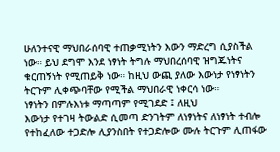ሁለንተናዊ ማህበራሰባዊ ተጠቃሚነትን እውን ማድረግ ሲያስችል ነው። ይህ ደግሞ እንደ ነፃነት ትግሉ ማህበረሰባዊ ዝግጁነትና ቁርጠኝነት የሚጠይቅ ነው። ከዚህ ውጪ ያለው እውነታ የነፃነትን ትርጉም ሊቀጭባቸው የሚችል ማህበራዊ ነቀርሳ ነው።
ነፃነትን በምሉእነቱ ማጣጣም የሚገደድ ፤ ለዚህ
እውነታ የተገዛ ትውልድ ሲመጣ ድንገትም ለነፃነትና ለነፃነት ተብሎ የተከፈለው ተጋድሎ ሊያንስበት የተጋድሎው ሙሉ ትርጉም ሊጠፋው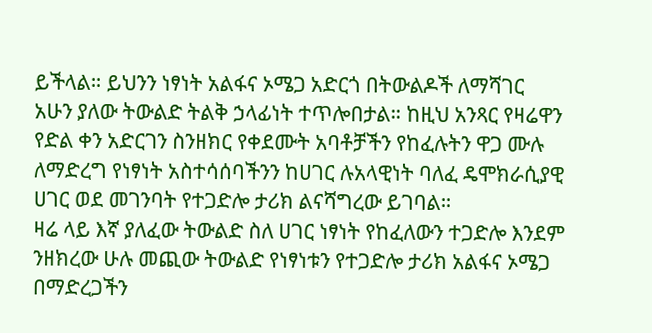ይችላል። ይህንን ነፃነት አልፋና ኦሜጋ አድርጎ በትውልዶች ለማሻገር አሁን ያለው ትውልድ ትልቅ ኃላፊነት ተጥሎበታል። ከዚህ አንጻር የዛሬዋን የድል ቀን አድርገን ስንዘክር የቀደሙት አባቶቻችን የከፈሉትን ዋጋ ሙሉ ለማድረግ የነፃነት አስተሳሰባችንን ከሀገር ሉአላዊነት ባለፈ ዴሞክራሲያዊ ሀገር ወደ መገንባት የተጋድሎ ታሪክ ልናሻግረው ይገባል።
ዛሬ ላይ እኛ ያለፈው ትውልድ ስለ ሀገር ነፃነት የከፈለውን ተጋድሎ እንደም ንዘክረው ሁሉ መጪው ትውልድ የነፃነቱን የተጋድሎ ታሪክ አልፋና ኦሜጋ በማድረጋችን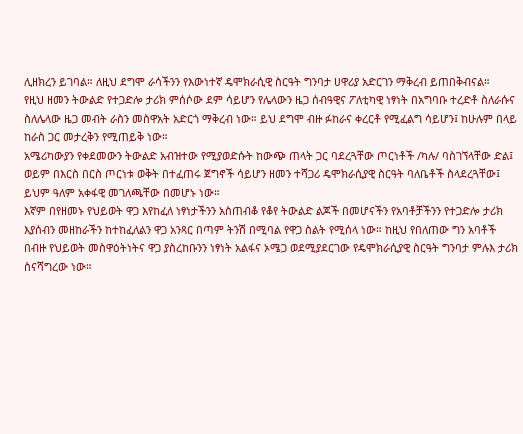ሊዘክረን ይገባል። ለዚህ ደግሞ ራሳችንን የእውነተኛ ዴሞክራሲዊ ስርዓት ግንባታ ሀዋሪያ አድርገን ማቅረብ ይጠበቅብናል።
የዚህ ዘመን ትውልድ የተጋድሎ ታሪክ ምሰሶው ደም ሳይሆን የሌላውን ዜጋ ሰብዓዊና ፖለቲካዊ ነፃነት በአግባቡ ተረድቶ ስለራሱና ስለሌላው ዜጋ መብት ራስን መስዋአት አድርጎ ማቅረብ ነው። ይህ ደግሞ ብዙ ፉከራና ቀረርቶ የሚፈልግ ሳይሆን፤ ከሁሉም በላይ ከራስ ጋር መታረቅን የሚጠይቅ ነው።
አሜሪካውያን የቀደመውን ትውልድ አብዝተው የሚያወድሱት ከውጭ ጠላት ጋር ባደረጓቸው ጦርነቶች /ካሉ/ ባስገኘላቸው ድል፤ ወይም በእርስ በርስ ጦርነቱ ወቅት በተፈጠሩ ጀግኖች ሳይሆን ዘመን ተሻጋሪ ዴሞክራሲያዊ ስርዓት ባለቤቶች ስላደረጓቸው፤ ይህም ዓለም አቀፋዊ መገለጫቸው በመሆኑ ነው።
እኛም በየዘመኑ የህይወት ዋጋ እየከፈለ ነፃነታችንን አስጠብቆ የቆየ ትውልድ ልጆች በመሆናችን የአባቶቻችንን የተጋድሎ ታሪክ እያሰብን መዘከራችን ከተከፈለልን ዋጋ አንጻር በጣም ትንሽ በሚባል የዋጋ ስልት የሚሰላ ነው። ከዚህ የበለጠው ግን አባቶች በብዙ የህይወት መስዋዕትነትና ዋጋ ያስረከቡንን ነፃነት አልፋና ኦሜጋ ወደሚያደርገው የዴሞክራሲያዊ ስርዓት ግንባታ ምሉእ ታሪክ ስናሻግረው ነው።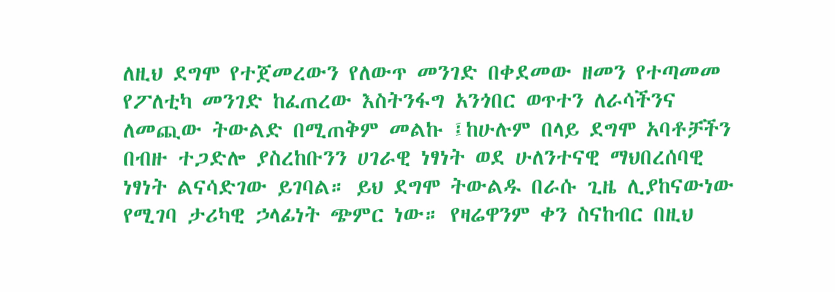ለዚህ ደግሞ የተጀመረውን የለውጥ መንገድ በቀደመው ዘመን የተጣመመ የፖለቲካ መንገድ ከፈጠረው እስትንፋግ አንጎበር ወጥተን ለራሳችንና ለመጪው ትውልድ በሚጠቅም መልኩ ፤ከሁሉም በላይ ደግሞ አባቶቻችን በብዙ ተጋድሎ ያስረከቡንን ሀገራዊ ነፃነት ወደ ሁለንተናዊ ማህበረሰባዊ ነፃነት ልናሳድገው ይገባል። ይህ ደግሞ ትውልዱ በራሱ ጊዜ ሊያከናውነው የሚገባ ታሪካዊ ኃላፊነት ጭምር ነው። የዛሬዋንም ቀን ስናከብር በዚህ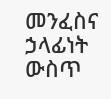መንፈስና ኃላፊነት ውስጥ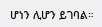ሆነን ሊሆን ይገባል።